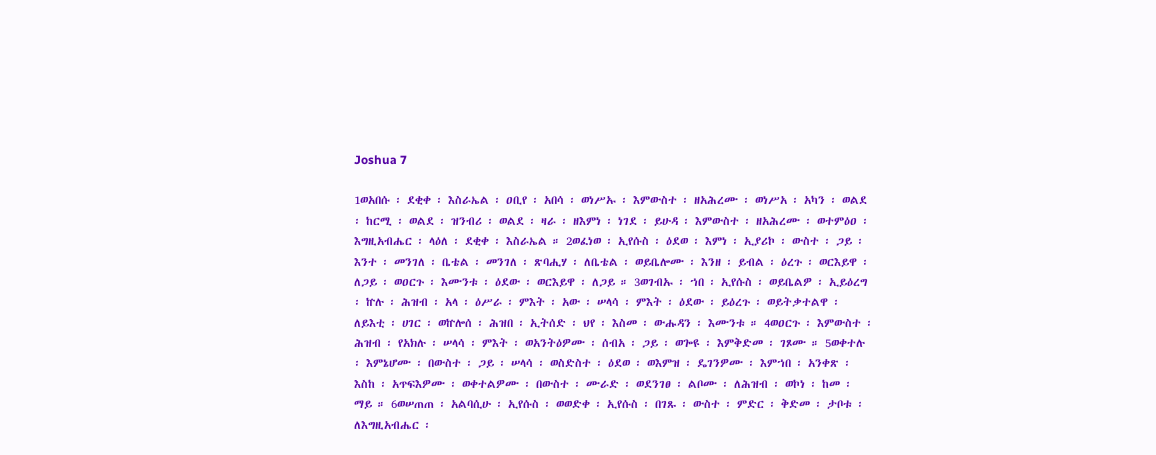Joshua 7

1ወአበሱ ፡ ደቂቀ ፡ እስራኤል ፡ ዐቢየ ፡ አበሳ ፡ ወነሥኡ ፡ እምውስተ ፡ ዘአሕረሙ ፡ ወነሥአ ፡ አካን ፡ ወልደ ፡ ከርሚ ፡ ወልደ ፡ ዝንብሪ ፡ ወልደ ፡ ዛራ ፡ ዘእምነ ፡ ነገደ ፡ ይሁዳ ፡ እምውስተ ፡ ዘአሕረሙ ፡ ወተምዕዐ ፡ እግዚአብሔር ፡ ላዕለ ፡ ደቂቀ ፡ እስራኤል ። 2ወፈነወ ፡ ኢየሱስ ፡ ዕደወ ፡ እምነ ፡ ኢያሪኮ ፡ ውስተ ፡ ጋይ ፡ እንተ ፡ መንገለ ፡ ቤቴል ፡ መንገለ ፡ ጽባሒሃ ፡ ለቤቴል ፡ ወይቤሎሙ ፡ እንዘ ፡ ይብል ፡ ዕረጉ ፡ ወርእይዋ ፡ ለጋይ ፡ ወዐርጉ ፡ እሙንቱ ፡ ዕደው ፡ ወርእይዋ ፡ ለጋይ ። 3ወገብኡ ፡ ኀበ ፡ ኢየሱስ ፡ ወይቤልዎ ፡ ኢይዕረግ ፡ ኵሉ ፡ ሕዝብ ፡ አላ ፡ ዕሥራ ፡ ምእት ፡ አው ፡ ሠላሳ ፡ ምእት ፡ ዕደው ፡ ይዕረጉ ፡ ወይትቃተልዋ ፡ ለይእቲ ፡ ሀገር ፡ ወኵሎሰ ፡ ሕዝበ ፡ ኢትሰድ ፡ ህየ ፡ እስመ ፡ ውሑዳን ፡ እሙንቱ ። 4ወዐርጉ ፡ እምውስተ ፡ ሕዝብ ፡ የአክሉ ፡ ሠላሳ ፡ ምእት ፡ ወአንትዕዎሙ ፡ ሰብአ ፡ ጋይ ፡ ወጐዩ ፡ እምቅድመ ፡ ገጾሙ ። 5ወቀተሉ ፡ እምኔሆሙ ፡ በውስተ ፡ ጋይ ፡ ሠላሳ ፡ ወስድስተ ፡ ዕደወ ፡ ወእምዝ ፡ ዴገንዎሙ ፡ እምኀበ ፡ አንቀጽ ፡ እስከ ፡ አጥፍእዎሙ ፡ ወቀተልዎሙ ፡ በውስተ ፡ ሙራድ ፡ ወደንገፀ ፡ ልቦሙ ፡ ለሕዝብ ፡ ወኮነ ፡ ከመ ፡ ማይ ። 6ወሠጠጠ ፡ አልባሲሁ ፡ ኢየሱስ ፡ ወወድቀ ፡ ኢየሱስ ፡ በገጹ ፡ ውስተ ፡ ምድር ፡ ቅድመ ፡ ታቦቱ ፡ ለእግዚአብሔር ፡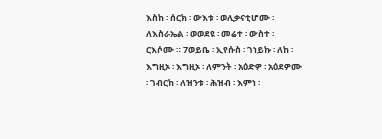እስከ ፡ ሰርክ ፡ ውእቱ ፡ ወሊቃናቲሆሙ ፡ ለእስራኤል ፡ ወወደዩ ፡ መሬተ ፡ ውስተ ፡ ርእሶሙ ። 7ወይቤ ፡ ኢየሱስ ፡ ገነይኩ ፡ ለከ ፡ እግዚኦ ፡ እግዚኦ ፡ ለምንት ፡ አዕድዎ ፡ አዕደዎሙ ፡ ገብርከ ፡ ለዝንቱ ፡ ሕዝብ ፡ እምነ ፡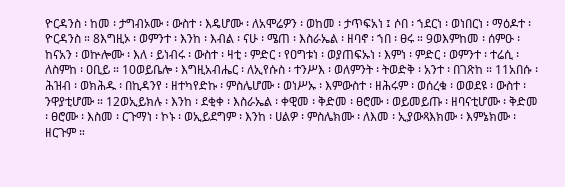ዮርዳንስ ፡ ከመ ፡ ታግብኦሙ ፡ ውስተ ፡ እዴሆሙ ፡ ለአሞሬዎን ፡ ወከመ ፡ ታጥፍአነ ፤ ሶበ ፡ ኀደርነ ፡ ወነበርነ ፡ ማዕዶተ ፡ ዮርዳንስ ። 8እግዚኦ ፡ ወምንተ ፡ እንከ ፡ እብል ፡ ናሁ ፡ ሜጠ ፡ እስራኤል ፡ ዘባኖ ፡ ኀበ ፡ ፀሩ ። 9ወእምከመ ፡ ሰምዑ ፡ ከናአን ፡ ወኵሎሙ ፡ እለ ፡ ይነብሩ ፡ ውስተ ፡ ዛቲ ፡ ምድር ፡ የዐግቱነ ፡ ወያጠፍኡነ ፡ እምነ ፡ ምድር ፡ ወምንተ ፡ ተሬሲ ፡ ለስምከ ፡ ዐቢይ ። 10ወይቤሎ ፡ እግዚአብሔር ፡ ለኢየሱስ ፡ ተንሥእ ፡ ወለምንት ፡ ትወድቅ ፡ አንተ ፡ በገጽከ ። 11አበሱ ፡ ሕዝብ ፡ ወክሕዱ ፡ በኪዳንየ ፡ ዘተካየድኩ ፡ ምስሌሆሙ ፡ ወነሥኡ ፡ እምውስተ ፡ ዘሕሩም ፡ ወሰረቁ ፡ ወወደዩ ፡ ውስተ ፡ ንዋያቲሆሙ ። 12ወኢይክሉ ፡ እንከ ፡ ደቂቀ ፡ እስራኤል ፡ ቀዊመ ፡ ቅድመ ፡ ፀሮሙ ፡ ወይመይጡ ፡ ዘባናቲሆሙ ፡ ቅድመ ፡ ፀሮሙ ፡ እስመ ፡ ርጉማነ ፡ ኮኑ ፡ ወኢይደግም ፡ እንከ ፡ ሀልዎ ፡ ምስሌክሙ ፡ ለእመ ፡ ኢያውጻእክሙ ፡ እምኔክሙ ፡ ዘርጉም ።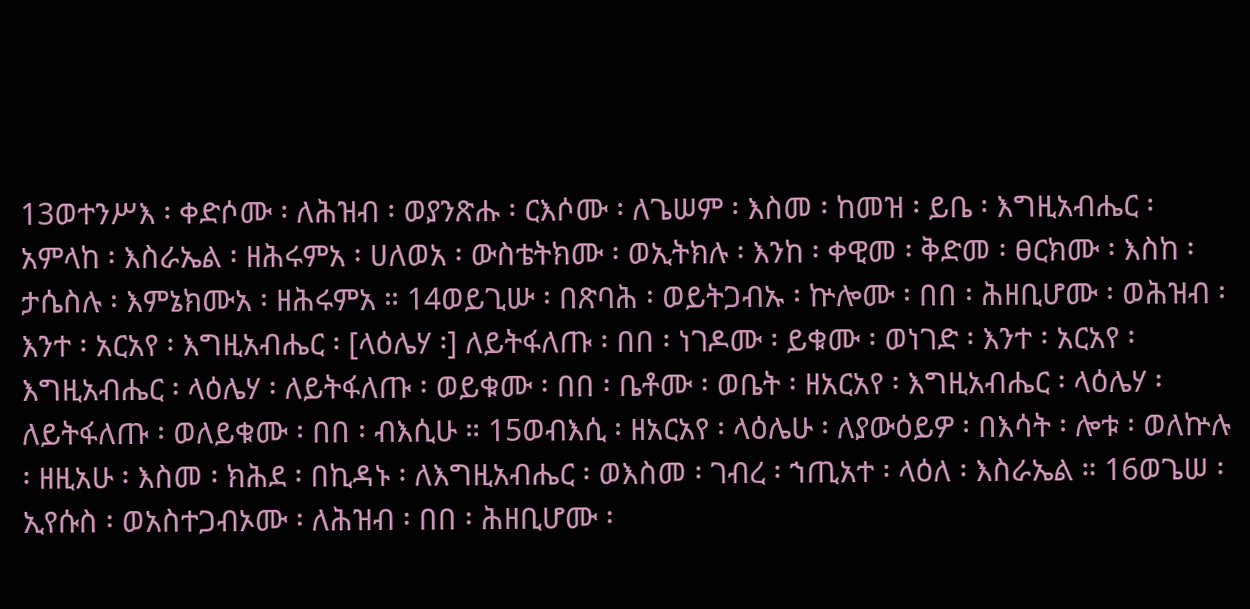13ወተንሥእ ፡ ቀድሶሙ ፡ ለሕዝብ ፡ ወያንጽሑ ፡ ርእሶሙ ፡ ለጌሠም ፡ እስመ ፡ ከመዝ ፡ ይቤ ፡ እግዚአብሔር ፡ አምላከ ፡ እስራኤል ፡ ዘሕሩምአ ፡ ሀለወአ ፡ ውስቴትክሙ ፡ ወኢትክሉ ፡ እንከ ፡ ቀዊመ ፡ ቅድመ ፡ ፀርክሙ ፡ እስከ ፡ ታሴስሉ ፡ እምኔክሙአ ፡ ዘሕሩምአ ። 14ወይጊሡ ፡ በጽባሕ ፡ ወይትጋብኡ ፡ ኵሎሙ ፡ በበ ፡ ሕዘቢሆሙ ፡ ወሕዝብ ፡ እንተ ፡ አርአየ ፡ እግዚአብሔር ፡ [ላዕሌሃ ፡] ለይትፋለጡ ፡ በበ ፡ ነገዶሙ ፡ ይቁሙ ፡ ወነገድ ፡ እንተ ፡ አርአየ ፡ እግዚአብሔር ፡ ላዕሌሃ ፡ ለይትፋለጡ ፡ ወይቁሙ ፡ በበ ፡ ቤቶሙ ፡ ወቤት ፡ ዘአርአየ ፡ እግዚአብሔር ፡ ላዕሌሃ ፡ ለይትፋለጡ ፡ ወለይቁሙ ፡ በበ ፡ ብእሲሁ ። 15ወብእሲ ፡ ዘአርአየ ፡ ላዕሌሁ ፡ ለያውዕይዎ ፡ በእሳት ፡ ሎቱ ፡ ወለኵሉ ፡ ዘዚአሁ ፡ እስመ ፡ ክሕደ ፡ በኪዳኑ ፡ ለእግዚአብሔር ፡ ወእስመ ፡ ገብረ ፡ ኀጢአተ ፡ ላዕለ ፡ እስራኤል ። 16ወጌሠ ፡ ኢየሱስ ፡ ወአስተጋብኦሙ ፡ ለሕዝብ ፡ በበ ፡ ሕዘቢሆሙ ፡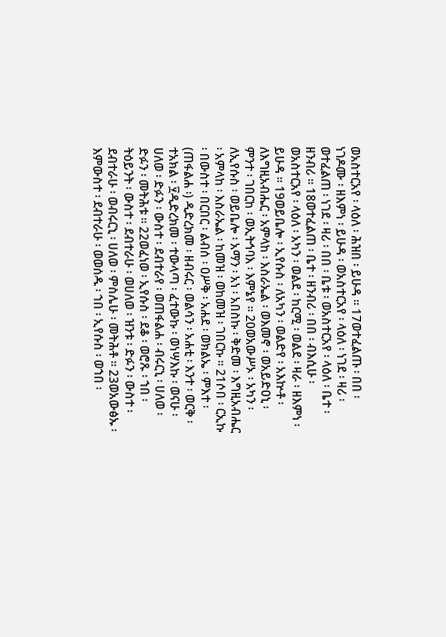ወአስተርአየ ፡ ላዕለ ፡ ሕዝበ ፡ ይሁዳ ። 17ወተፈልጡ ፡ በበ ፡ ነገዶሙ ፡ ዘእምነ ፡ ይሁዳ ፡ ወአስተርአየ ፡ ላዕለ ፡ ነገደ ፡ ዛሪ ፡ ወተፈልጠ ፡ ነገደ ፡ ዛሪ ፡ በበ ፡ ቤቱ ፡ ወአስተርአየ ፡ ላዕለ ፡ ቤተ ፡ ዘንብሪ ። 18ወተፈልጠ ፡ ቤተ ፡ ዘንብሪ ፡ በበ ፡ ብእሲሁ ፡ ወአስተርአየ ፡ ላዕለ ፡ አካን ፡ ወልደ ፡ ከርሚ ፡ ወልደ ፡ ዛራ ፡ ዘእምነ ፡ ይሁዳ ። 19ወይቤሎ ፡ ኢየሱስ ፡ ለአካን ፡ ወልድየ ፡ አእኵቶ ፡ ለእግዚአብሔር ፡ አምላከ ፡ እስራኤል ፡ ወእመኖ ፡ ወአይድዐኒ ፡ ምንተ ፡ ገበርከ ፡ ወኢትኅባእ ፡ እምኔየ ። 20ወአውሥኦ ፡ አካን ፡ ለኢየሱስ ፡ ወይቤሎ ፡ አማን ፡ አነ ፡ አበስኩ ፡ ቅድመ ፡ እግዚአብሔር ፡ አምላከ ፡ እስራኤል ፡ ከመዝ ፡ ወከመዝ ፡ ገበርኩ ። 21ሶበ ፡ ርኢኩ ፡ በውስተ ፡ በርበር ፡ ልብሰ ፡ ዐሥቅ ፡ አሐደ ፡ ወክልኤ ፡ ምእተ ፡ (ጠፋልሐ ፡) ዲድረክመ ፡ ዘብሩር ፡ ወልሳን ፡ አሐቲ ፡ እንተ ፡ ወርቅ ፡ ተአክል ፡ ፶ዲድረክመ ፡ ተውላጣ ፡ ፈተውኩ ፡ ወነሣእኩ ፡ ወናሁ ፡ ሀለወ ፡ ድፉን ፡ ውስተ ፡ ደብተራየ ፡ ወጠፋልሐ ፡ ብሩርኒ ፡ ሀለወ ፡ ድፉን ፡ መትሕቱ ። 22ወፈነወ ፡ ኢየሱስ ፡ ደቆ ፡ ወሮጹ ፡ ኀበ ፡ ትዕይንት ፡ ውስተ ፡ ደብተራሁ ፡ ወሀለወ ፡ ዝንቱ ፡ ድፉን ፡ ውስተ ፡ ደብተራሁ ፡ ወብሩርኒ ፡ ሀለወ ፡ ምስሌሁ ፡ መትሕቶ ። 23ወአውፅኡ ፡ እምውስተ ፡ ደብተራሁ ፡ ወወሰዱ ፡ ኀበ ፡ ኢየሱስ ፡ ወኀበ ፡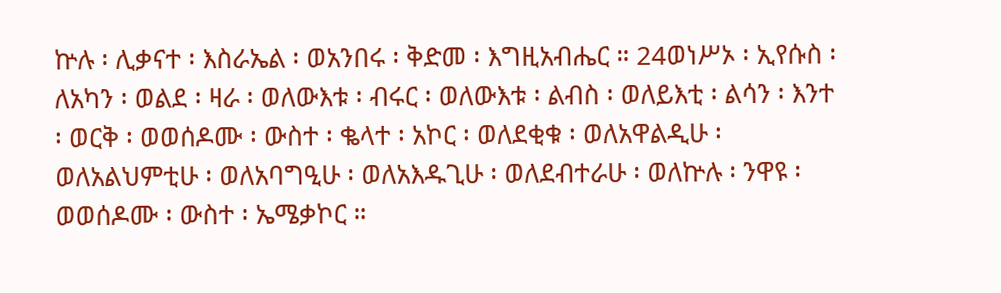ኵሉ ፡ ሊቃናተ ፡ እስራኤል ፡ ወአንበሩ ፡ ቅድመ ፡ እግዚአብሔር ። 24ወነሥኦ ፡ ኢየሱስ ፡ ለአካን ፡ ወልደ ፡ ዛራ ፡ ወለውእቱ ፡ ብሩር ፡ ወለውእቱ ፡ ልብስ ፡ ወለይእቲ ፡ ልሳን ፡ እንተ ፡ ወርቅ ፡ ወወሰዶሙ ፡ ውስተ ፡ ቈላተ ፡ አኮር ፡ ወለደቂቁ ፡ ወለአዋልዲሁ ፡ ወለአልህምቲሁ ፡ ወለአባግዒሁ ፡ ወለአእዱጊሁ ፡ ወለደብተራሁ ፡ ወለኵሉ ፡ ንዋዩ ፡ ወወሰዶሙ ፡ ውስተ ፡ ኤሜቃኮር ።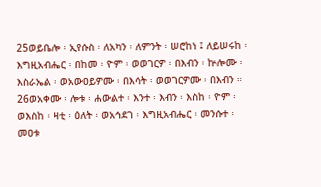25ወይቤሎ ፡ ኢየሱስ ፡ ለአካን ፡ ለምንት ፡ ሠሮከነ ፤ ለይሠሩከ ፡ እግዚአብሔር ፡ በከመ ፡ ዮም ፡ ወወገርዎ ፡ በእብን ፡ ኵሎሙ ፡ እስራኤል ፡ ወአውዐይዎሙ ፡ በእሳት ፡ ወወገርዎሙ ፡ በእብን ። 26ወአቀሙ ፡ ሎቱ ፡ ሐውልተ ፡ እንተ ፡ እብን ፡ እስከ ፡ ዮም ፡ ወእስከ ፡ ዛቲ ፡ ዕለት ፡ ወአኅደገ ፡ እግዚአብሔር ፡ መንሱተ ፡ መዐቱ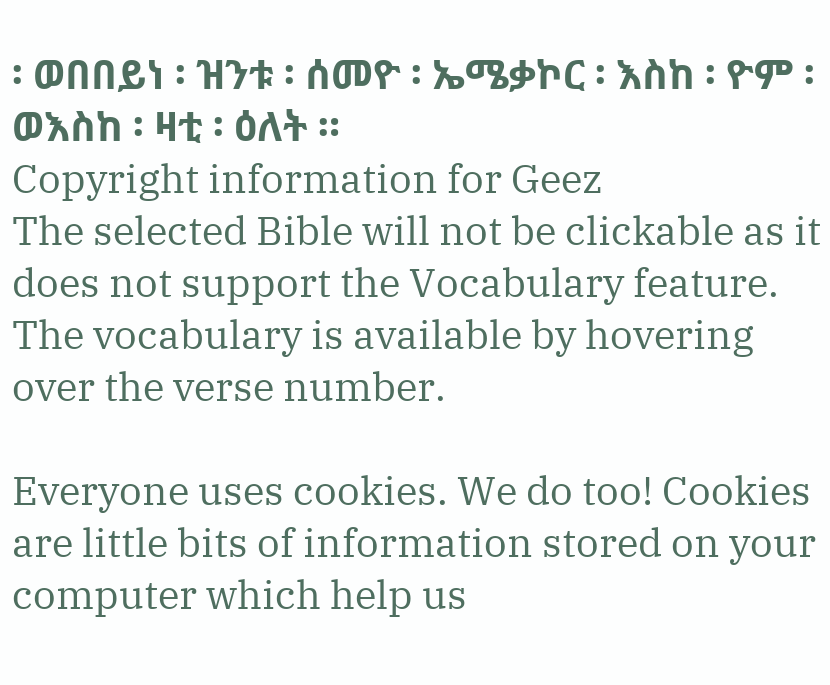፡ ወበበይነ ፡ ዝንቱ ፡ ሰመዮ ፡ ኤሜቃኮር ፡ እስከ ፡ ዮም ፡ ወእስከ ፡ ዛቲ ፡ ዕለት ።
Copyright information for Geez
The selected Bible will not be clickable as it does not support the Vocabulary feature. The vocabulary is available by hovering over the verse number.

Everyone uses cookies. We do too! Cookies are little bits of information stored on your computer which help us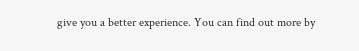give you a better experience. You can find out more by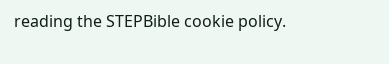reading the STEPBible cookie policy.